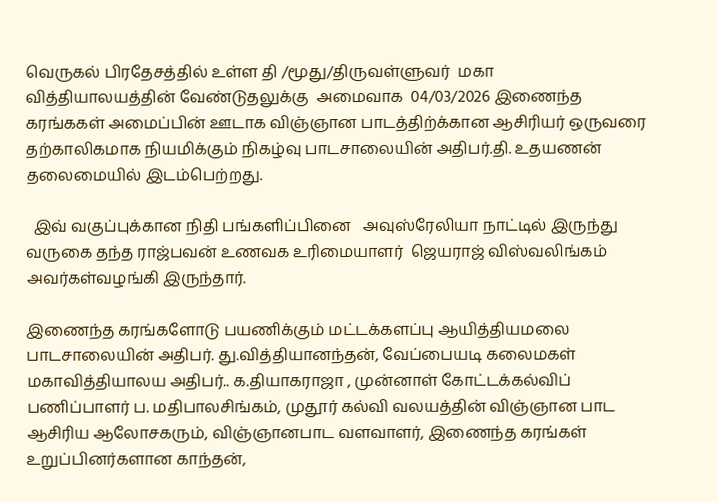வெருகல் பிரதேசத்தில் உள்ள தி /மூது/திருவள்ளுவர்  மகா வித்தியாலயத்தின் வேண்டுதலுக்கு  அமைவாக  04/03/2026 இணைந்த கரங்ககள் அமைப்பின் ஊடாக விஞ்ஞான பாடத்திற்க்கான ஆசிரியர் ஒருவரை தற்காலிகமாக நியமிக்கும் நிகழ்வு பாடசாலையின் அதிபர்.தி. உதயணன் தலைமையில் இடம்பெற்றது.

  இவ் வகுப்புக்கான நிதி பங்களிப்பினை   அவுஸ்ரேலியா நாட்டில் இருந்து வருகை தந்த ராஜ்பவன் உணவக உரிமையாளர்  ஜெயராஜ் விஸ்வலிங்கம் அவர்கள்வழங்கி இருந்தார்.

இணைந்த கரங்களோடு பயணிக்கும் மட்டக்களப்பு ஆயித்தியமலை பாடசாலையின் அதிபர். து.வித்தியானந்தன், வேப்பையடி கலைமகள் மகாவித்தியாலய அதிபர்.. க.தியாகராஜா , முன்னாள் கோட்டக்கல்விப் பணிப்பாளர் ப. மதிபாலசிங்கம், முதூர் கல்வி வலயத்தின் விஞ்ஞான பாட ஆசிரிய ஆலோசகரும், விஞ்ஞானபாட வளவாளர், இணைந்த கரங்கள் உறுப்பினர்களான காந்தன்,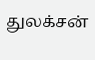துலக்சன்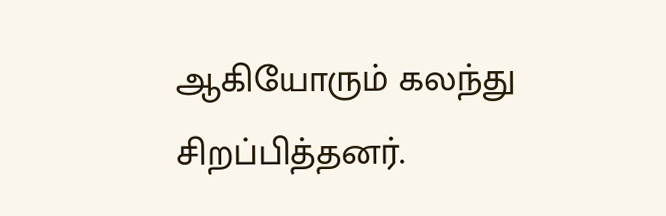ஆகியோரும் கலந்து சிறப்பித்தனர்.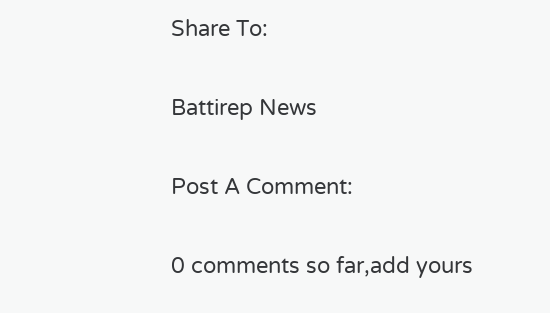Share To:

Battirep News

Post A Comment:

0 comments so far,add yours